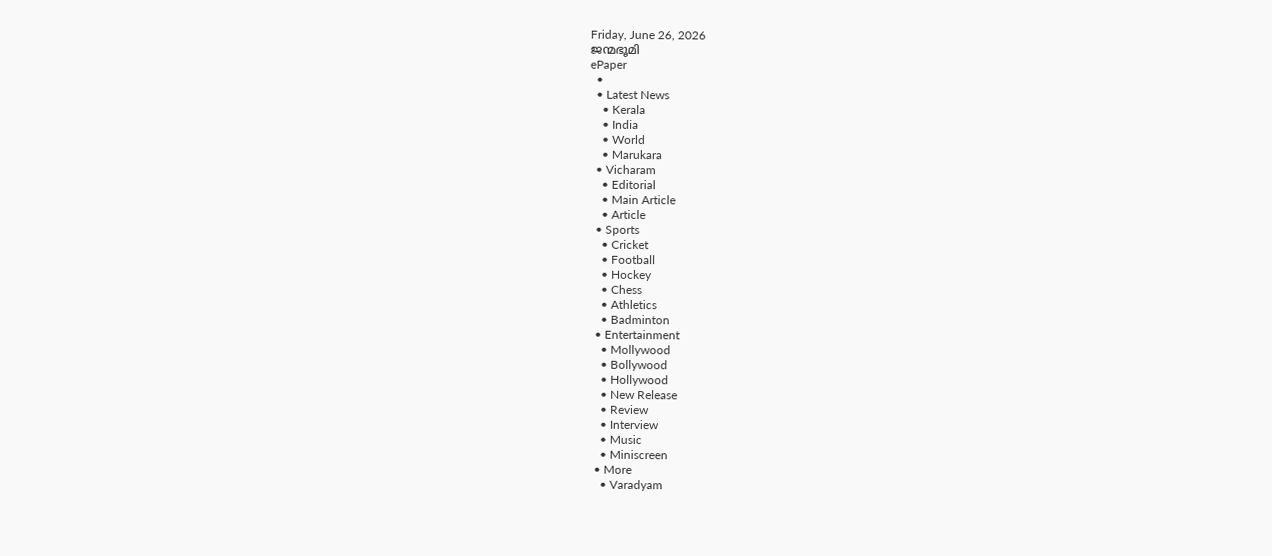Friday, June 26, 2026
ജന്മഭൂമി
ePaper
  •
  • Latest News
    • Kerala
    • India
    • World
    • Marukara
  • Vicharam
    • Editorial
    • Main Article
    • Article
  • Sports
    • Cricket
    • Football
    • Hockey
    • Chess
    • Athletics
    • Badminton
  • Entertainment
    • Mollywood
    • Bollywood
    • Hollywood
    • New Release
    • Review
    • Interview
    • Music
    • Miniscreen
  • More
    • Varadyam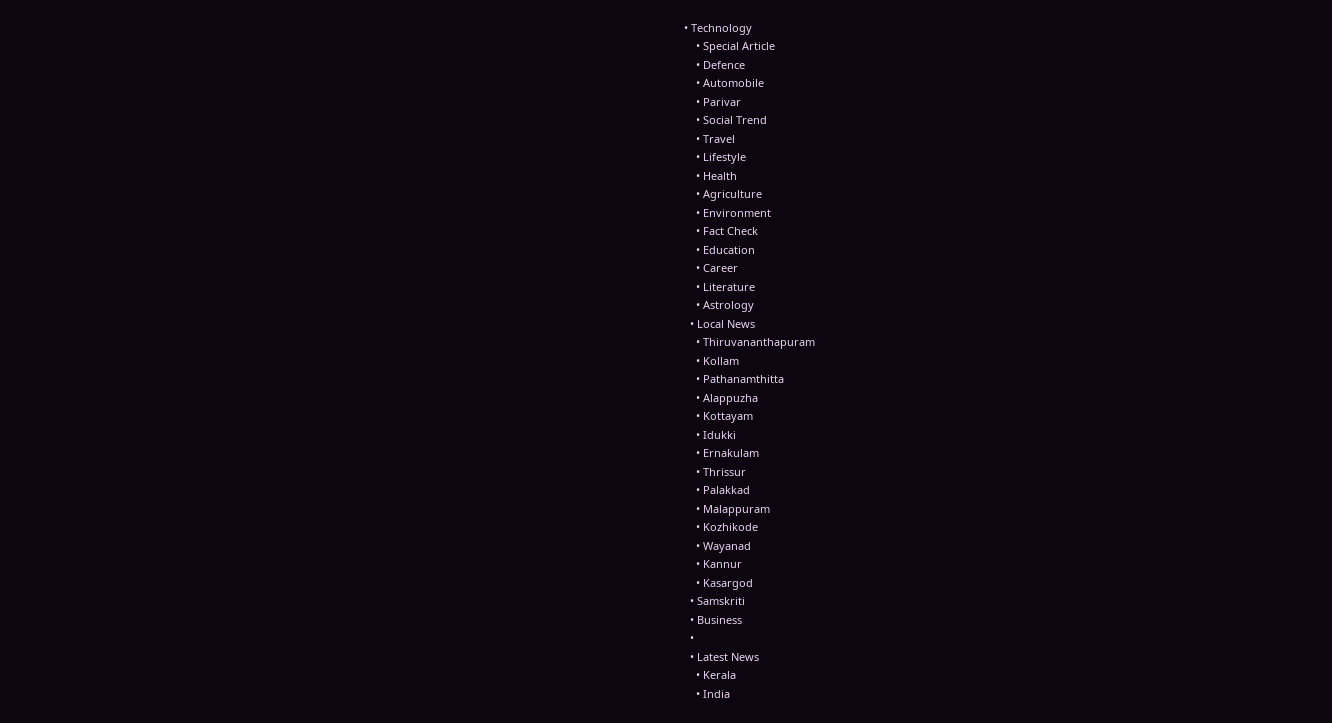• Technology
    • Special Article
    • Defence
    • Automobile
    • Parivar
    • Social Trend
    • Travel
    • Lifestyle
    • Health
    • Agriculture
    • Environment
    • Fact Check
    • Education
    • Career
    • Literature
    • Astrology
  • Local News
    • Thiruvananthapuram
    • Kollam
    • Pathanamthitta
    • Alappuzha
    • Kottayam
    • Idukki
    • Ernakulam
    • Thrissur
    • Palakkad
    • Malappuram
    • Kozhikode
    • Wayanad
    • Kannur
    • Kasargod
  • Samskriti
  • Business
  •
  • Latest News
    • Kerala
    • India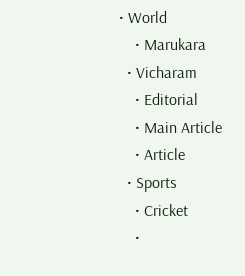• World
    • Marukara
  • Vicharam
    • Editorial
    • Main Article
    • Article
  • Sports
    • Cricket
    •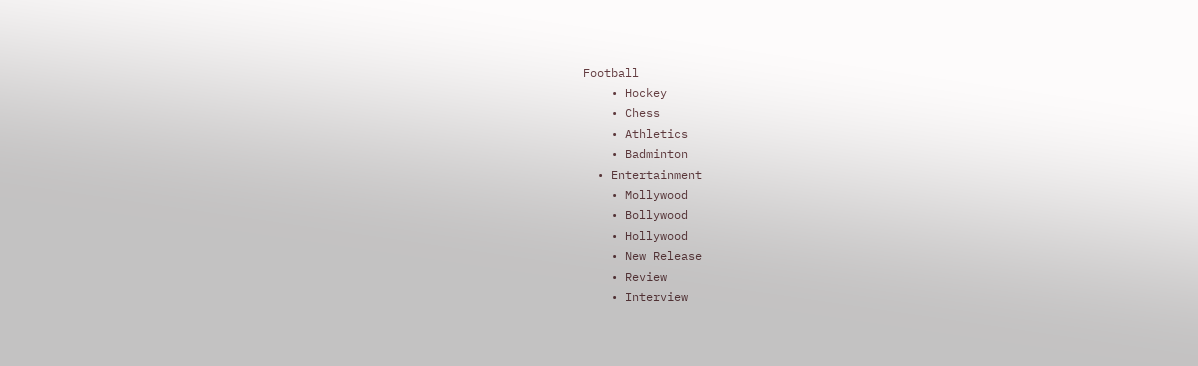Football
    • Hockey
    • Chess
    • Athletics
    • Badminton
  • Entertainment
    • Mollywood
    • Bollywood
    • Hollywood
    • New Release
    • Review
    • Interview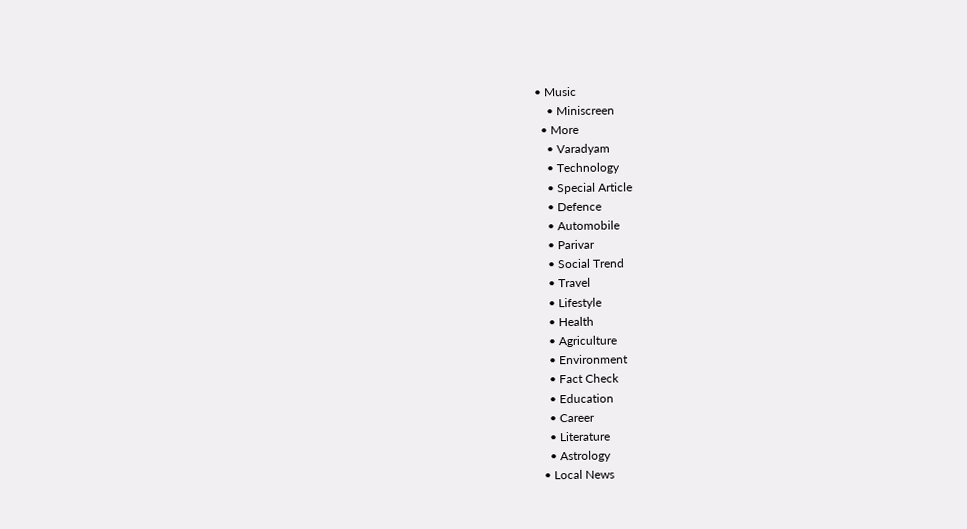• Music
    • Miniscreen
  • More
    • Varadyam
    • Technology
    • Special Article
    • Defence
    • Automobile
    • Parivar
    • Social Trend
    • Travel
    • Lifestyle
    • Health
    • Agriculture
    • Environment
    • Fact Check
    • Education
    • Career
    • Literature
    • Astrology
  • Local News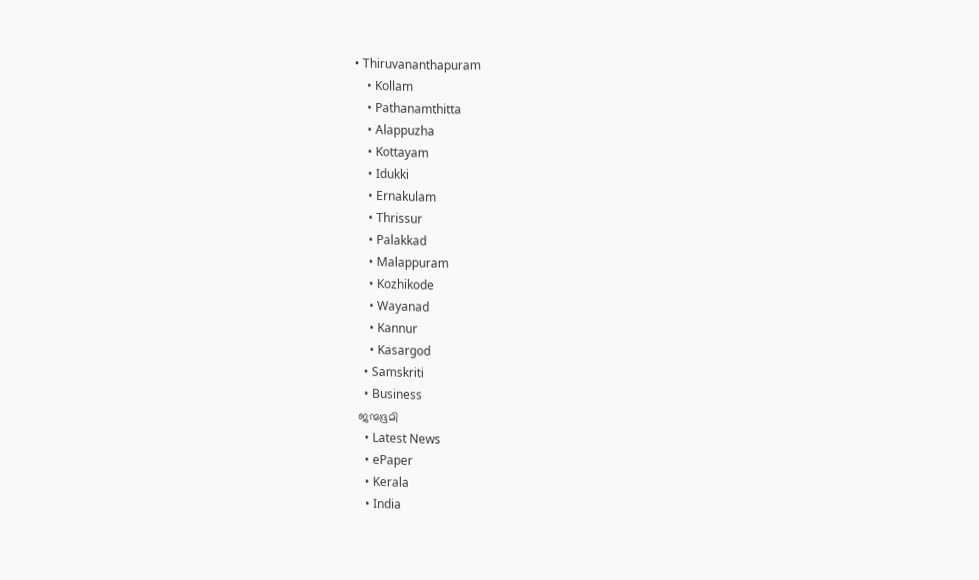• Thiruvananthapuram
    • Kollam
    • Pathanamthitta
    • Alappuzha
    • Kottayam
    • Idukki
    • Ernakulam
    • Thrissur
    • Palakkad
    • Malappuram
    • Kozhikode
    • Wayanad
    • Kannur
    • Kasargod
  • Samskriti
  • Business
ജന്മഭൂമി
  • Latest News
  • ePaper
  • Kerala
  • India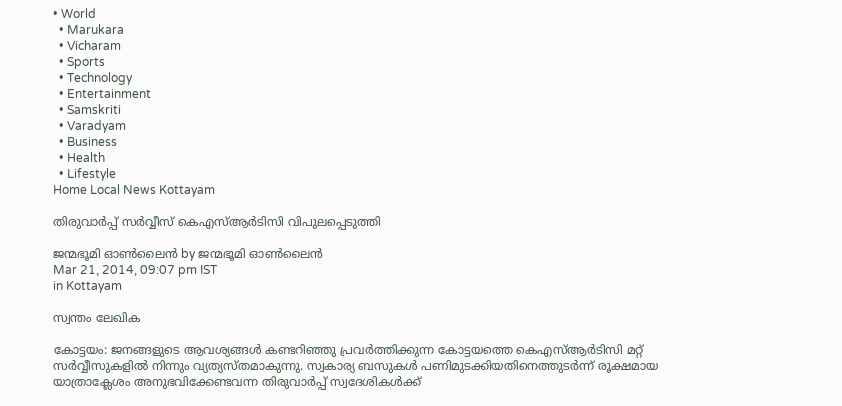• World
  • Marukara
  • Vicharam
  • Sports
  • Technology
  • Entertainment
  • Samskriti
  • Varadyam
  • Business
  • Health
  • Lifestyle
Home Local News Kottayam

തിരുവാര്‍പ്പ് സര്‍വ്വീസ് കെഎസ്ആര്‍ടിസി വിപുലപ്പെടുത്തി

ജന്മഭൂമി ഓണ്‍ലൈന്‍ by ജന്മഭൂമി ഓണ്‍ലൈന്‍
Mar 21, 2014, 09:07 pm IST
in Kottayam

സ്വന്തം ലേഖിക

കോട്ടയം: ജനങ്ങളുടെ ആവശ്യങ്ങള്‍ കണ്ടറിഞ്ഞു പ്രവര്‍ത്തിക്കുന്ന കോട്ടയത്തെ കെഎസ്ആര്‍ടിസി മറ്റ് സര്‍വ്വീസുകളില്‍ നിന്നും വ്യത്യസ്തമാകുന്നു. സ്വകാര്യ ബസുകള്‍ പണിമുടക്കിയതിനെത്തുടര്‍ന്ന് രൂക്ഷമായ യാത്രാക്ലേശം അനുഭവിക്കേണ്ടവന്ന തിരുവാര്‍പ്പ് സ്വദേശികള്‍ക്ക്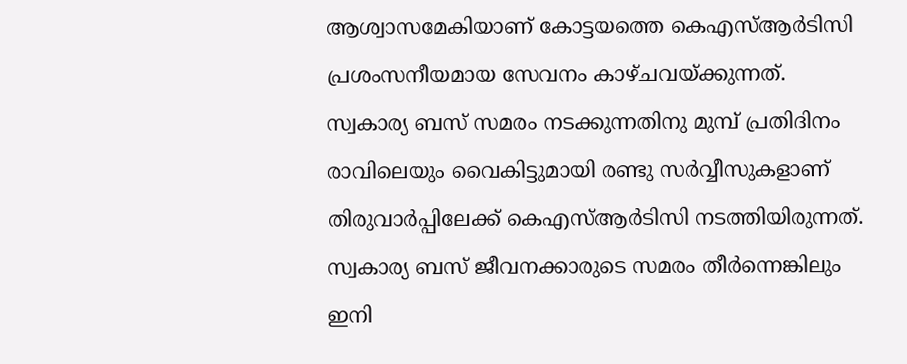ആശ്വാസമേകിയാണ് കോട്ടയത്തെ കെഎസ്ആര്‍ടിസി പ്രശംസനീയമായ സേവനം കാഴ്ചവയ്‌ക്കുന്നത്. സ്വകാര്യ ബസ് സമരം നടക്കുന്നതിനു മുമ്പ് പ്രതിദിനം രാവിലെയും വൈകിട്ടുമായി രണ്ടു സര്‍വ്വീസുകളാണ് തിരുവാര്‍പ്പിലേക്ക് കെഎസ്ആര്‍ടിസി നടത്തിയിരുന്നത്. സ്വകാര്യ ബസ് ജീവനക്കാരുടെ സമരം തീര്‍ന്നെങ്കിലും ഇനി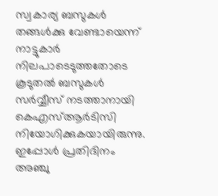സ്വകാര്യ ബസുകള്‍ തങ്ങള്‍ക്കു വേണ്ടായെന്ന് നാട്ടുകാര്‍ നിലപാടെടുത്തതോടെ കൂടുതല്‍ ബസുകള്‍ സര്‍വ്വീസ് നടത്താനായി കെഎസ്ആര്‍ടിസി നിയോഗിക്കുകയായിരുന്നു. ഇപ്പോള്‍ പ്രതിദിനം അഞ്ചു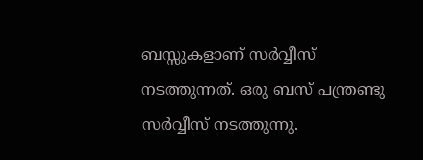ബസ്സുകളാണ് സര്‍വ്വീസ് നടത്തുന്നത്. ഒരു ബസ് പന്ത്രണ്ടു സര്‍വ്വീസ് നടത്തുന്നു.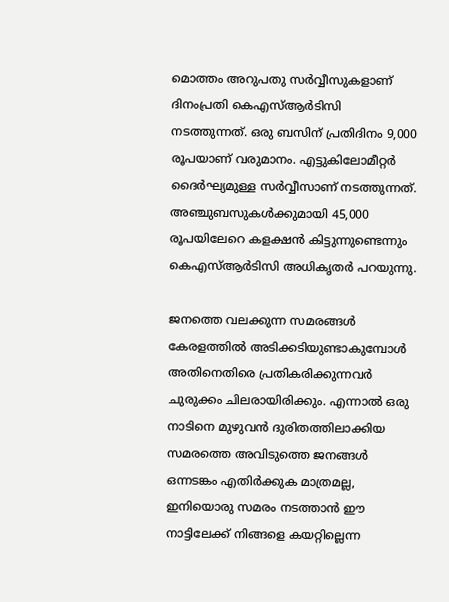മൊത്തം അറുപതു സര്‍വ്വീസുകളാണ് ദിനംപ്രതി കെഎസ്ആര്‍ടിസി നടത്തുന്നത്. ഒരു ബസിന് പ്രതിദിനം 9,000 രൂപയാണ് വരുമാനം. എട്ടുകിലോമീറ്റര്‍ ദൈര്‍ഘ്യമുള്ള സര്‍വ്വീസാണ് നടത്തുന്നത്. അഞ്ചുബസുകള്‍ക്കുമായി 45,000 രൂപയിലേറെ കളക്ഷന്‍ കിട്ടുന്നുണ്ടെന്നും കെഎസ്ആര്‍ടിസി അധികൃതര്‍ പറയുന്നു.

ജനത്തെ വലക്കുന്ന സമരങ്ങള്‍ കേരളത്തില്‍ അടിക്കടിയുണ്ടാകുമ്പോള്‍ അതിനെതിരെ പ്രതികരിക്കുന്നവര്‍ ചുരുക്കം ചിലരായിരിക്കും. എന്നാല്‍ ഒരു നാടിനെ മുഴുവന്‍ ദുരിതത്തിലാക്കിയ സമരത്തെ അവിടുത്തെ ജനങ്ങള്‍ ഒന്നടങ്കം എതിര്‍ക്കുക മാത്രമല്ല, ഇനിയൊരു സമരം നടത്താന്‍ ഈ നാട്ടിലേക്ക് നിങ്ങളെ കയറ്റില്ലെന്ന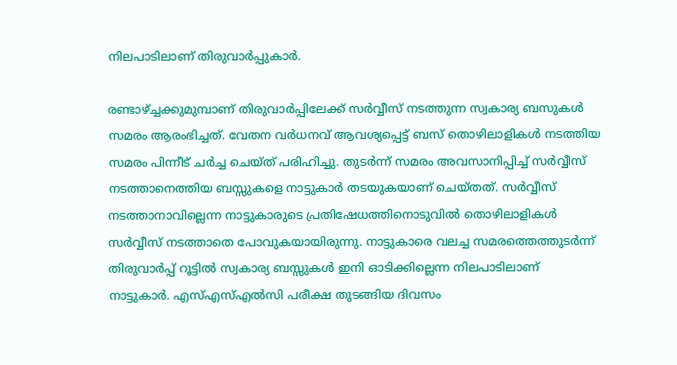നിലപാടിലാണ് തിരുവാര്‍പ്പുകാര്‍.

രണ്ടാഴ്‌ച്ചക്കുമുമ്പാണ് തിരുവാര്‍പ്പിലേക്ക് സര്‍വ്വീസ് നടത്തുന്ന സ്വകാര്യ ബസുകള്‍ സമരം ആരംഭിച്ചത്. വേതന വര്‍ധനവ് ആവശ്യപ്പെട്ട് ബസ് തൊഴിലാളികള്‍ നടത്തിയ സമരം പിന്നീട് ചര്‍ച്ച ചെയ്ത് പരിഹിച്ചു. തുടര്‍ന്ന് സമരം അവസാനിപ്പിച്ച് സര്‍വ്വീസ് നടത്താനെത്തിയ ബസ്സുകളെ നാട്ടുകാര്‍ തടയുകയാണ് ചെയ്തത്. സര്‍വ്വീസ് നടത്താനാവില്ലെന്ന നാട്ടുകാരുടെ പ്രതിഷേധത്തിനൊടുവില്‍ തൊഴിലാളികള്‍ സര്‍വ്വീസ് നടത്താതെ പോവുകയായിരുന്നു. നാട്ടുകാരെ വലച്ച സമരത്തെത്തുടര്‍ന്ന് തിരുവാര്‍പ്പ് റൂട്ടില്‍ സ്വകാര്യ ബസ്സുകള്‍ ഇനി ഓടിക്കില്ലെന്ന നിലപാടിലാണ് നാട്ടുകാര്‍. എസ്എസ്എല്‍സി പരീക്ഷ തുടങ്ങിയ ദിവസം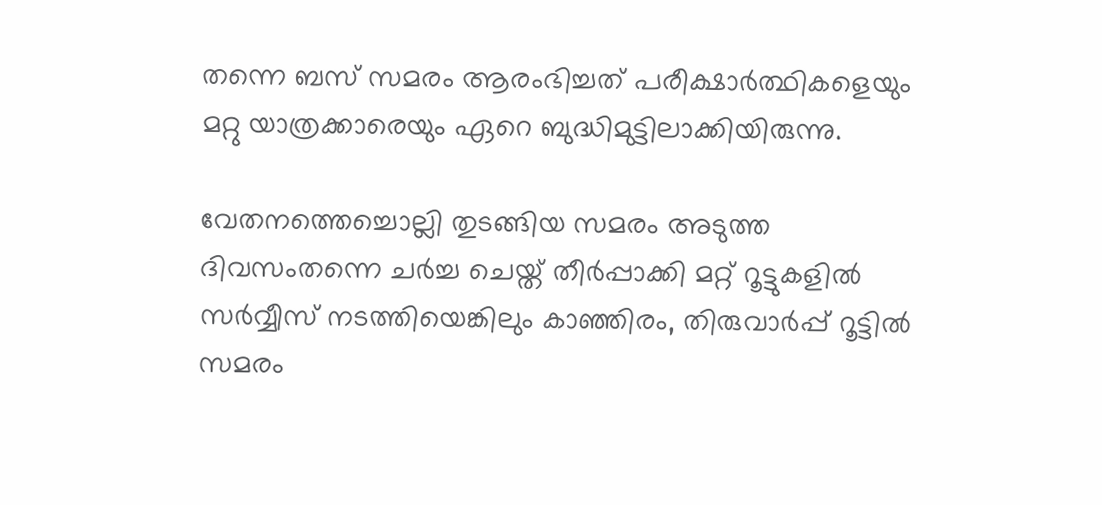തന്നെ ബസ് സമരം ആരംഭിച്ചത് പരീക്ഷാര്‍ത്ഥികളെയും മറ്റു യാത്രക്കാരെയും ഏറെ ബുദ്ധിമുട്ടിലാക്കിയിരുന്നു.

വേതനത്തെച്ചൊല്ലി തുടങ്ങിയ സമരം അടുത്ത ദിവസംതന്നെ ചര്‍ച്ച ചെയ്ത് തീര്‍പ്പാക്കി മറ്റ് റൂട്ടുകളില്‍ സര്‍വ്വീസ് നടത്തിയെങ്കിലും കാഞ്ഞിരം, തിരുവാര്‍പ്പ് റൂട്ടില്‍ സമരം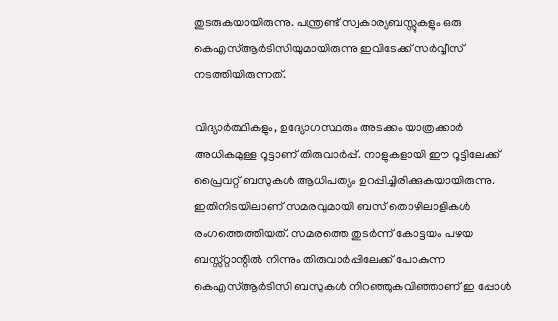തുടരുകയായിരുന്നു. പന്ത്രണ്ട് സ്വകാര്യബസ്സുകളും ഒരു കെഎസ്ആര്‍ടിസിയുമായിരുന്നു ഇവിടേക്ക് സര്‍വ്വീസ് നടത്തിയിരുന്നത്.

വിദ്യാര്‍ത്ഥികളും, ഉദ്യോഗസ്ഥരും അടക്കം യാത്രക്കാര്‍ അധികമുള്ള റൂട്ടാണ് തിരുവാര്‍പ്പ്. നാളുകളായി ഈ റൂട്ടിലേക്ക് പ്രൈവറ്റ് ബസുകള്‍ ആധിപത്യം ഉറപ്പിച്ചിരിക്കുകയായിരുന്നു. ഇതിനിടയിലാണ് സമരവുമായി ബസ് തൊഴിലാളികള്‍ രംഗത്തെത്തിയത്. സമരത്തെ തുടര്‍ന്ന് കോട്ടയം പഴയ ബസ്സ്റ്റാന്റില്‍ നിന്നും തിരുവാര്‍പ്പിലേക്ക് പോകുന്ന കെഎസ്ആര്‍ടിസി ബസുകള്‍ നിറഞ്ഞുകവിഞ്ഞാണ് ഇ പ്പോള്‍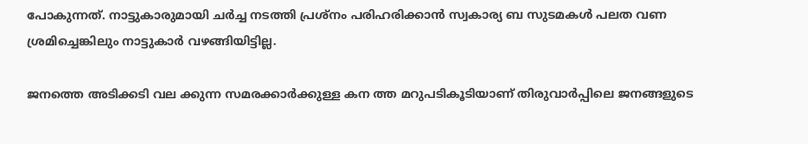പോകുന്നത്. നാട്ടുകാരുമായി ചര്‍ച്ച നടത്തി പ്രശ്‌നം പരിഹരിക്കാന്‍ സ്വകാര്യ ബ സുടമകള്‍ പലത വണ ശ്രമിച്ചെങ്കിലും നാട്ടുകാര്‍ വഴങ്ങിയിട്ടില്ല.

ജനത്തെ അടിക്കടി വല ക്കുന്ന സമരക്കാര്‍ക്കുള്ള കന ത്ത മറുപടികൂടിയാണ് തിരുവാര്‍പ്പിലെ ജനങ്ങളുടെ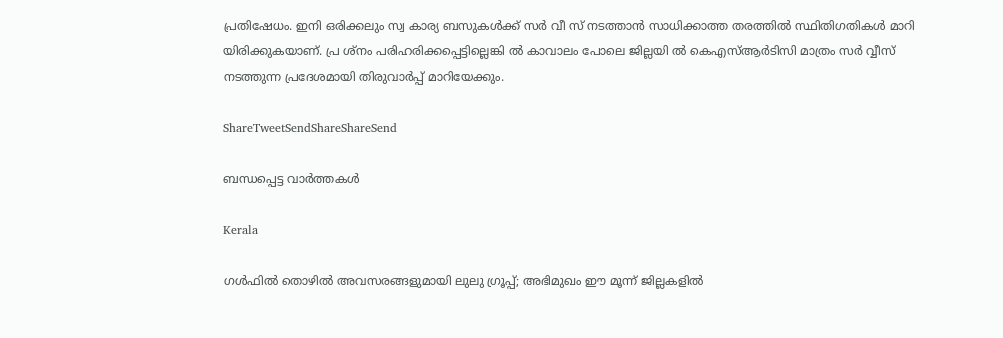പ്രതിഷേധം. ഇനി ഒരിക്കലും സ്വ കാര്യ ബസുകള്‍ക്ക് സര്‍ വീ സ് നടത്താന്‍ സാധിക്കാത്ത തരത്തില്‍ സ്ഥിതിഗതികള്‍ മാറി യിരിക്കുകയാണ്. പ്ര ശ്‌നം പരിഹരിക്കപ്പെട്ടില്ലെങ്കി ല്‍ കാവാലം പോലെ ജില്ലയി ല്‍ കെഎസ്ആര്‍ടിസി മാത്രം സര്‍ വ്വീസ് നടത്തുന്ന പ്രദേശമായി തിരുവാര്‍പ്പ് മാറിയേക്കും.

ShareTweetSendShareShareSend

ബന്ധപ്പെട്ട വാര്‍ത്തകള്‍

Kerala

ഗള്‍ഫില്‍ തൊഴില്‍ അവസരങ്ങളുമായി ലുലു ഗ്രൂപ്പ്; അഭിമുഖം ഈ മൂന്ന് ജില്ലകളില്‍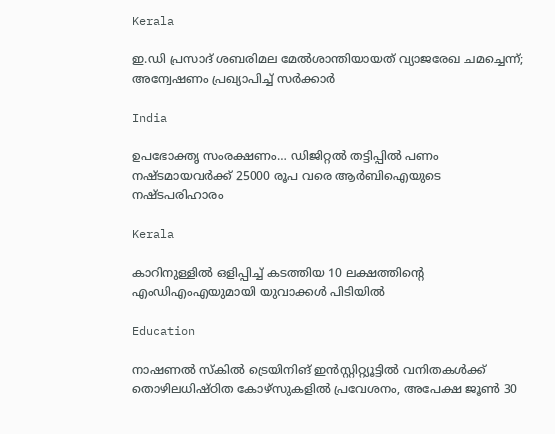Kerala

ഇ.ഡി പ്രസാദ് ശബരിമല മേൽശാന്തിയായത് വ്യാജരേഖ ചമച്ചെന്ന്; അന്വേഷണം പ്രഖ്യാപിച്ച് സർക്കാർ

India

ഉപഭോക്തൃ സംരക്ഷണം… ഡിജിറ്റൽ തട്ടിപ്പിൽ പണം നഷ്ടമായവർക്ക് 25000 രൂപ വരെ ആർബിഐയുടെ നഷ്ടപരിഹാരം

Kerala

കാറിനുള്ളിൽ ഒളിപ്പിച്ച് കടത്തിയ 10 ലക്ഷത്തിന്റെ എംഡിഎംഎയുമായി യുവാക്കൾ പിടിയിൽ

Education

നാഷണല്‍ സ്‌കില്‍ ട്രെയിനിങ് ഇന്‍സ്റ്റിറ്റ്യൂട്ടില്‍ വനിതകള്‍ക്ക് തൊഴിലധിഷ്ഠിത കോഴ്‌സുകളില്‍ പ്രവേശനം, അപേക്ഷ ജൂണ്‍ 30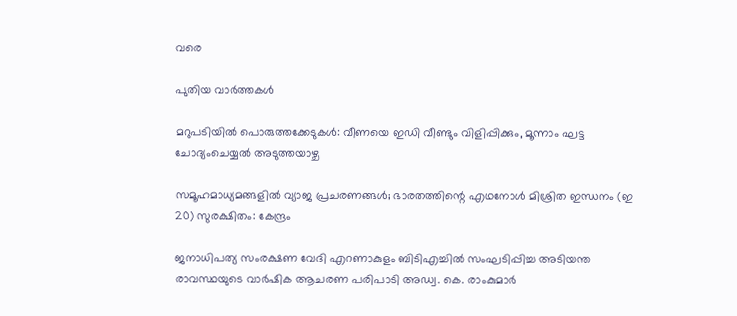വരെ

പുതിയ വാര്‍ത്തകള്‍

മറുപടിയിൽ പൊരുത്തക്കേടുകൾ: വീണയെ ഇഡി വീണ്ടും വിളിപ്പിക്കും, മൂന്നാം ഘട്ട ചോദ്യംചെയ്യൽ അടുത്തയാഴ്ച

സമൂഹമാധ്യമങ്ങളില്‍ വ്യാജ പ്രചരണങ്ങള്‍; ഭാരതത്തിന്റെ എഥനോള്‍ മിശ്രിത ഇന്ധനം (ഇ 20) സുരക്ഷിതം: കേന്ദ്രം

ജനാധിപത്യ സംരക്ഷണ വേദി എറണാകുളം ബിടിഎച്ചില്‍ സംഘടിപ്പിച്ച അടിയന്ത രാവസ്ഥയുടെ വാര്‍ഷിക ആചരണ പരിപാടി അഡ്വ. കെ. രാംകുമാര്‍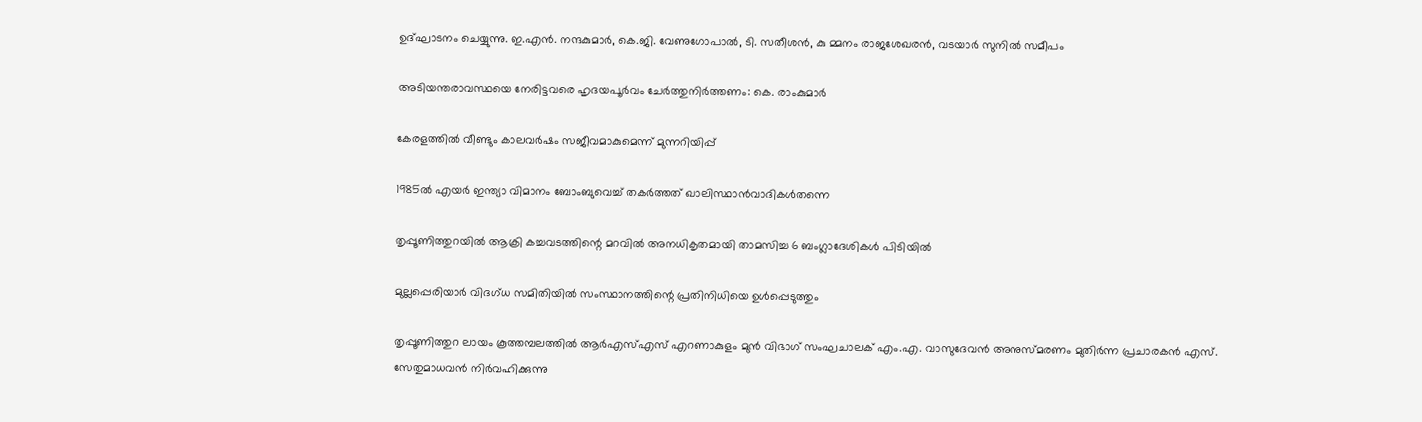ഉദ്ഘാടനം ചെയ്യുന്നു. ഇ.എന്‍. നന്ദകുമാര്‍, കെ.ജി. വേണുഗോപാല്‍, ടി. സതീശന്‍, കു മ്മനം രാജശേഖരന്‍, വടയാര്‍ സുനില്‍ സമീപം

അടിയന്തരാവസ്ഥയെ നേരിട്ടവരെ ഹൃദയപൂര്‍വം ചേര്‍ത്തുനിര്‍ത്തണം: കെ. രാംകുമാര്‍

കേരളത്തിൽ വീണ്ടും കാലവർഷം സജീവമാകുമെന്ന് മുന്നറിയിപ്പ്

1985ൽ എയർ ഇന്ത്യാ വിമാനം ബോംബുവെച്ച് തകർത്തത് ഖാലിസ്ഥാൻവാദികൾതന്നെ

തൃപ്പൂണിത്തുറയിൽ ആക്രി കച്ചവടത്തിന്റെ മറവിൽ അനധികൃതമായി താമസിച്ച 6 ബംഗ്ലാദേശികൾ പിടിയിൽ

മുല്ലപ്പെരിയാർ വിദഗ്ധ സമിതിയിൽ സംസ്ഥാനത്തിന്റെ പ്രതിനിധിയെ ഉൾപ്പെടുത്തും

തൃപ്പൂണിത്തുറ ലായം കൂത്തമ്പലത്തില്‍ ആര്‍എസ്എസ് എറണാകുളം മുന്‍ വിഭാഗ് സംഘചാലക് എം.എ. വാസുദേവന്‍ അനുസ്മരണം മുതിര്‍ന്ന പ്രചാരകന്‍ എസ്. സേതുമാധവന്‍ നിര്‍വഹിക്കുന്നു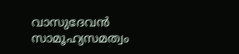വാസുദേവന്‍ സാമൂഹ്യസമത്വം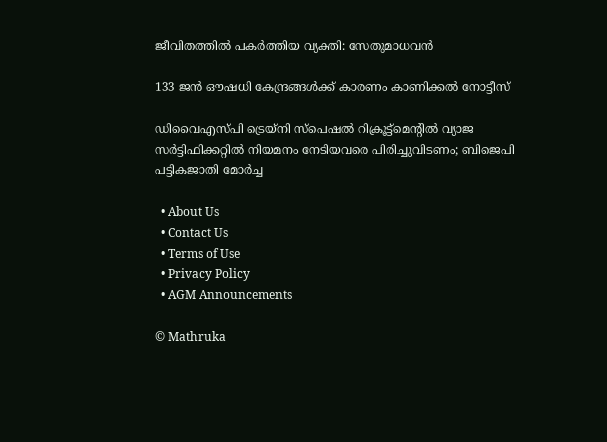ജീവിതത്തില്‍ പകര്‍ത്തിയ വ്യക്തി: സേതുമാധവന്‍

133 ജൻ ഔഷധി കേന്ദ്രങ്ങൾക്ക് കാരണം കാണിക്കൽ നോട്ടീസ്

ഡിവൈഎസ്പി ട്രെയ്‌നി സ്‌പെഷല്‍ റിക്രൂട്ട്‌മെന്റില്‍ വ്യാജ സര്‍ട്ടിഫിക്കറ്റില്‍ നിയമനം നേടിയവരെ പിരിച്ചുവിടണം; ബിജെപി പട്ടികജാതി മോര്‍ച്ച

  • About Us
  • Contact Us
  • Terms of Use
  • Privacy Policy
  • AGM Announcements

© Mathruka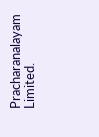Pracharanalayam Limited.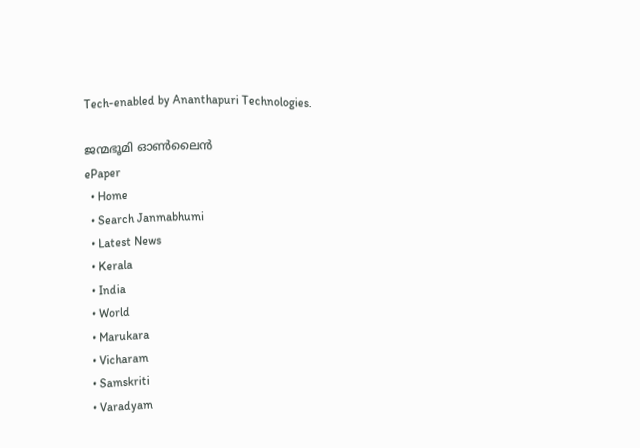Tech-enabled by Ananthapuri Technologies.

ജന്മഭൂമി ഓണ്‍ലൈന്‍
ePaper
  • Home
  • Search Janmabhumi
  • Latest News
  • Kerala
  • India
  • World
  • Marukara
  • Vicharam
  • Samskriti
  • Varadyam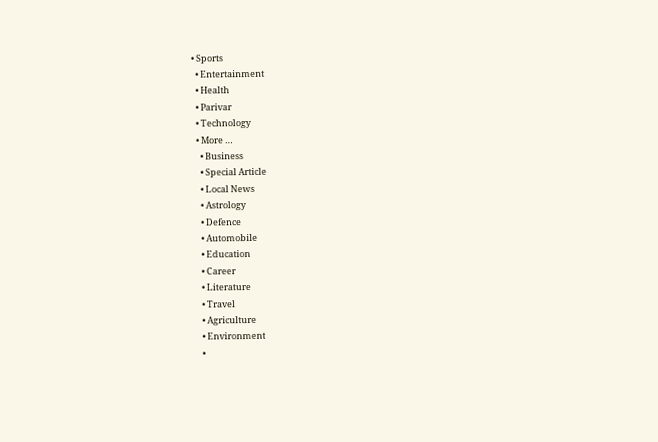• Sports
  • Entertainment
  • Health
  • Parivar
  • Technology
  • More …
    • Business
    • Special Article
    • Local News
    • Astrology
    • Defence
    • Automobile
    • Education
    • Career
    • Literature
    • Travel
    • Agriculture
    • Environment
    •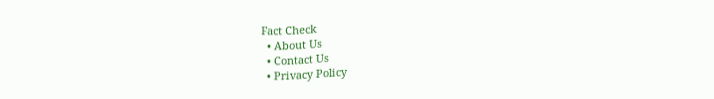Fact Check
  • About Us
  • Contact Us
  • Privacy Policy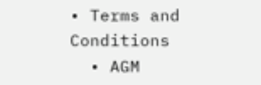• Terms and Conditions
  • AGM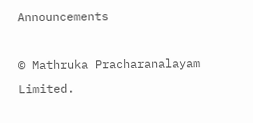Announcements

© Mathruka Pracharanalayam Limited.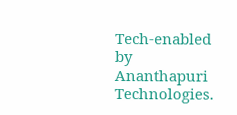Tech-enabled by Ananthapuri Technologies.